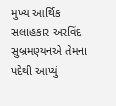મુખ્ય આર્થિક સલાહકાર અરવિંદ સુબ્રમણ્યનએ તેમના પદેથી આપ્યું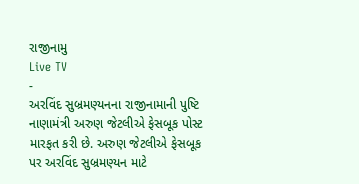રાજીનામુ
Live TV
-
અરવિંદ સુબ્રમણ્યનના રાજીનામાની પુષ્ટિ નાણામંત્રી અરુણ જેટલીએ ફેસબૂક પોસ્ટ મારફત કરી છે. અરુણ જેટલીએ ફેસબૂક પર અરવિંદ સુબ્રમણ્યન માટે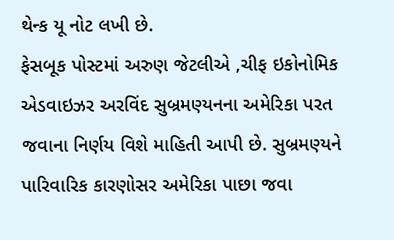થેન્ક યૂ નોટ લખી છે.
ફેસબૂક પોસ્ટમાં અરુણ જેટલીએ ,ચીફ ઇકોનોમિક એડવાઇઝર અરવિંદ સુબ્રમણ્યનના અમેરિકા પરત જવાના નિર્ણય વિશે માહિતી આપી છે. સુબ્રમણ્યને પારિવારિક કારણોસર અમેરિકા પાછા જવા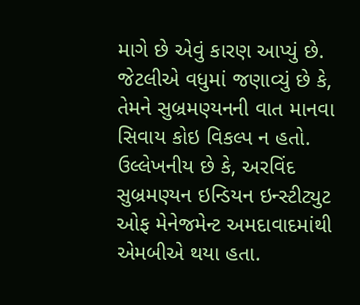માગે છે એવું કારણ આપ્યું છે. જેટલીએ વધુમાં જણાવ્યું છે કે, તેમને સુબ્રમણ્યનની વાત માનવા સિવાય કોઇ વિકલ્પ ન હતો.
ઉલ્લેખનીય છે કે, અરવિંદ સુબ્રમણ્યન ઇન્ડિયન ઇન્સ્ટીટ્યુટ ઓફ મેનેજમેન્ટ અમદાવાદમાંથી એમબીએ થયા હતા.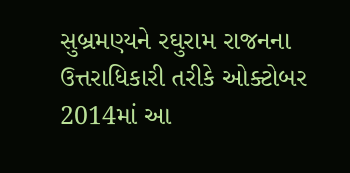સુબ્રમણ્યને રઘુરામ રાજનના ઉત્તરાધિકારી તરીકે ઓક્ટોબર 2014માં આ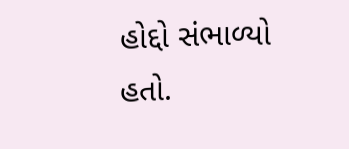હોદ્દો સંભાળ્યો હતો.